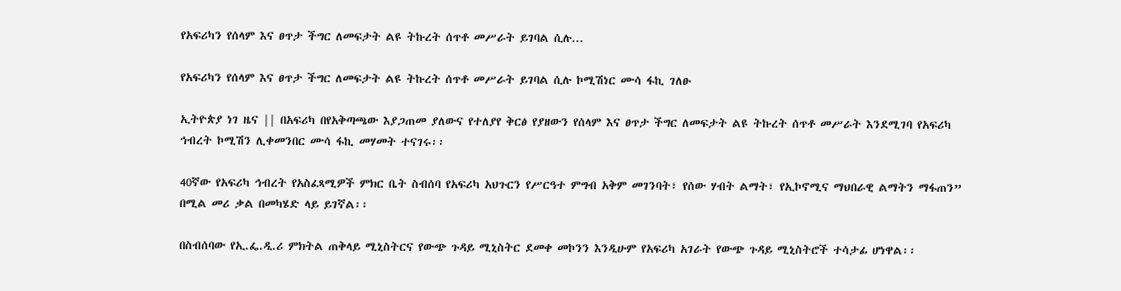የአፍሪካን የሰላም እና ፀጥታ ችግር ለመፍታት ልዩ ትኩረት ሰጥቶ መሥራት ይገባል ሲሉ...

የአፍሪካን የሰላም እና ፀጥታ ችግር ለመፍታት ልዩ ትኩረት ሰጥቶ መሥራት ይገባል ሲሉ ኮሚሽነር ሙሳ ፋኪ ገለፁ

ኢትዮጵያ ነገ ዜና || በአፍሪካ በየአቅጣጫው እያጋጠመ ያለውና የተለያየ ቅርፅ የያዘውን የሰላም እና ፀጥታ ችግር ለመፍታት ልዩ ትኩረት ሰጥቶ መሥራት እንደሚገባ የአፍሪካ ኅብረት ኮሚሽን ሊቀመንበር ሙሳ ፋኪ መሃመት ተናገሩ፡፡

40ኛው የአፍሪካ ኅብረት የአስፈጻሚዎች ምክር ቤት ስብሰባ የአፍሪካ አህጉርን የሥርዓተ ምግብ አቅም መገንባት፣ የሰው ሃብት ልማት፣ የኢኮኖሚና ማህበራዊ ልማትን ማፋጠን” በሚል መሪ ቃል በመካሄድ ላይ ይገኛል፡፡

በስብሰባው የኢ.ፌ.ዲ.ሪ ምክትል ጠቅላይ ሚኒስትርና የውጭ ጉዳይ ሚኒስትር ደመቀ መኮንን እንዲሁም የአፍሪካ አገራት የውጭ ጉዳይ ሚኒስትሮች ተሳታፊ ሆነዋል፡፡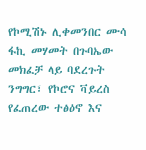የኮሚሽኑ ሊቀመንበር ሙሳ ፋኪ መሃመት በጉባኤው መክፈቻ ላይ ባደረጉት ንግግር፣ የኮሮና ቫይረስ የፈጠረው ተፅዕኖ እና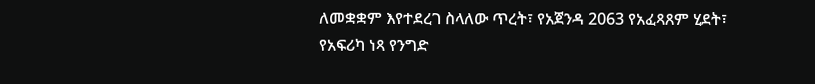ለመቋቋም እየተደረገ ስላለው ጥረት፣ የአጀንዳ 2063 የአፈጻጸም ሂደት፣ የአፍሪካ ነጻ የንግድ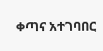ቀጣና አተገባበር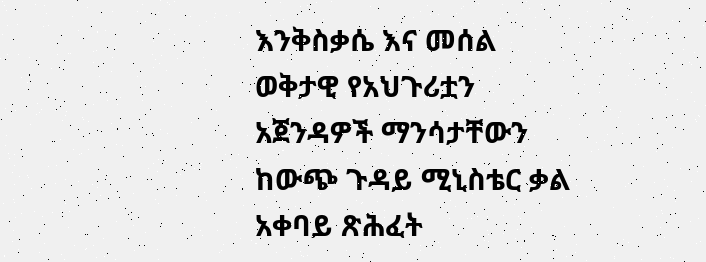እንቅስቃሴ እና መሰል ወቅታዊ የአህጉሪቷን አጀንዳዎች ማንሳታቸውን ከውጭ ጉዳይ ሚኒስቴር ቃል አቀባይ ጽሕፈት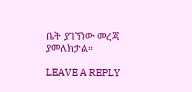ቤት ያገኘነው መረጃ ያመለክታል።

LEAVE A REPLY